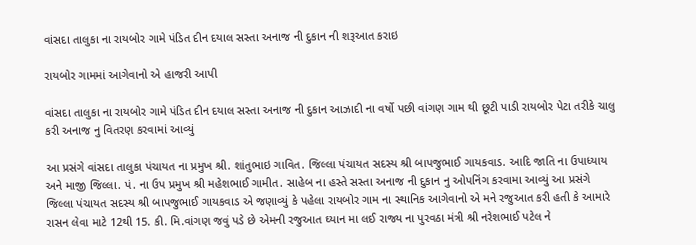વાંસદા તાલુકા ના રાયબોર ગામે પંડિત દીન દયાલ સસ્તા અનાજ ની દુકાન ની શરૂઆત કરાઇ

રાયબોર ગામમાં આગેવાનો એ હાજરી આપી

વાંસદા તાલુકા ના રાયબોર ગામે પંડિત દીન દયાલ સસ્તા અનાજ ની દુકાન આઝાદી ના વર્ષો પછી વાંગણ ગામ થી છૂટી પાડી રાયબોર પેટા તરીકે ચાલુ કરી અનાજ નુ વિતરણ કરવામાં આવ્યું

આ પ્રસંગે વાંસદા તાલુકા પંચાયત ના પ્રમુખ શ્રી. શાંતુભાઇ ગાવિત. જિલ્લા પંચાયત સદસ્ય શ્રી બાપજુભાઈ ગાયકવાડ. આદિ જાતિ ના ઉપાધ્યાય અને માજી જિલ્લા. પં. ના ઉપ પ્રમુખ શ્રી મહેશભાઈ ગામીત. સાહેબ ના હસ્તે સસ્તા અનાજ ની દુકાન નુ ઓપનિંગ કરવામા આવ્યું આ પ્રસંગે જિલ્લા પંચાયત સદસ્ય શ્રી બાપજુભાઈ ગાયકવાડ એ જણાવ્યું કે પહેલા રાયબોર ગામ ના સ્થાનિક આગેવાનો એ મને રજુઆત કરી હતી કે આમારે રાસન લેવા માટે 12થી 15. કી. મિ.વાંગણ જવું પડે છે એમની રજુઆત ઘ્યાન મા લઈ રાજ્ય ના પુરવઠા મંત્રી શ્રી નરેશભાઈ પટેલ ને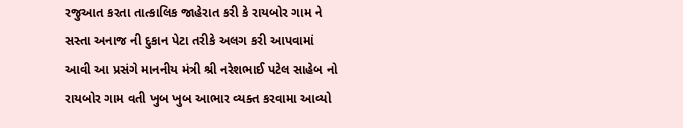રજુઆત કરતા તાત્કાલિક જાહેરાત કરી કે રાયબોર ગામ ને સસ્તા અનાજ ની દુકાન પેટા તરીકે અલગ કરી આપવામાં આવી આ પ્રસંગે માનનીય મંત્રી શ્રી નરેશભાઈ પટેલ સાહેબ નો રાયબોર ગામ વતી ખુબ ખુબ આભાર વ્યક્ત કરવામા આવ્યો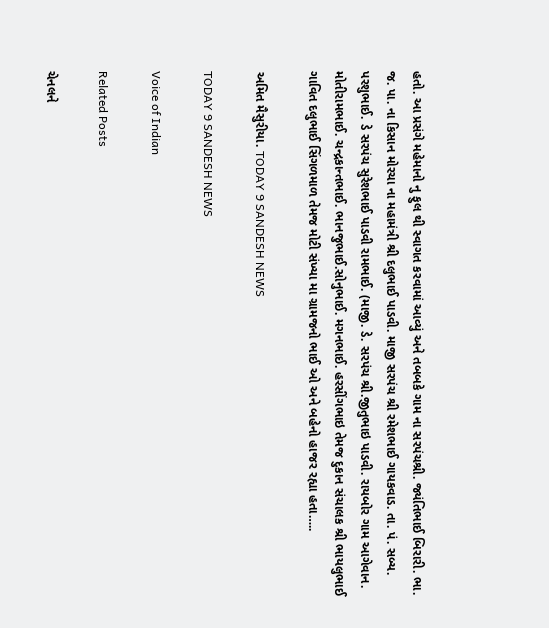હતો. આ પ્રસંગે મહેમાનો નુ ફુલ થી સ્વાગત કરવામાં આવ્યું અને તબબકે ગામ ના સરપંચશ્રી. જ્યંતિભાઈ બિરારી. ભા. જ. પા. ના કિસાન મોરચા ના મહામંત્રી શ્રી દલુભાઈ પાડવી. માજી સરપંચ શ્રી રમેશભાઈ ગાયકવાડ. તા. પં. સબ્ય. પરશુભાઈ. ડે સરપંચ સુરેશભાઈ પાડવી રામભાઈ. (માજી. ડે. સરપંચ શ્રી.જીતુભાઇ પાડવી. રાયબોર ગામ આગેવાન. મોતીરામભાઈ. ચન્દ્રકાન્તભાઈ. ભાનજુભાઈ.સોનુભાઈ. મગનભાઈ. હરસીંગભાઇ તેમજ દુકાન સંચાલક શ્રી ભાયલુભાઈ ગાવિત દલુભાઈ સિંગળમાળ તેમજ મોટી સંખ્યા મા ગ્રામજનો ભાઈ ઓ અને બહેનો હાજર રહ્યા હતા…..

અમિત મૈસુરીયા. TODAY 9 SANDESH NEWS

TODAY 9 SANDESH NEWS

Voice of Indian

Related Posts

ચેનલને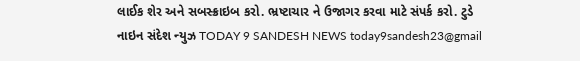લાઈક શેર અને સબસ્ક્રાઇબ કરો. ભ્રષ્ટાચાર ને ઉજાગર કરવા માટે સંપર્ક કરો. ટુડે નાઇન સંદેશ ન્યુઝ TODAY 9 SANDESH NEWS today9sandesh23@gmail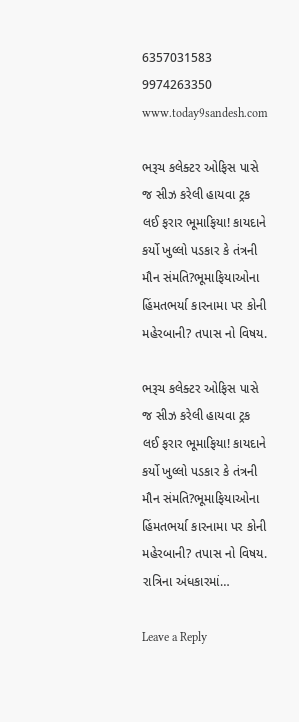6357031583 9974263350 www.today9sandesh.com

ભરૂચ કલેક્ટર ઓફિસ પાસે જ સીઝ કરેલી હાયવા ટ્રક લઈ ફરાર ભૂમાફિયા! કાયદાને કર્યો ખુલ્લો પડકાર કે તંત્રની મૌન સંમતિ?ભૂમાફિયાઓના હિંમતભર્યા કારનામા પર કોની મહેરબાની? તપાસ નો વિષય.

ભરૂચ કલેક્ટર ઓફિસ પાસે જ સીઝ કરેલી હાયવા ટ્રક લઈ ફરાર ભૂમાફિયા! કાયદાને કર્યો ખુલ્લો પડકાર કે તંત્રની મૌન સંમતિ?ભૂમાફિયાઓના હિંમતભર્યા કારનામા પર કોની મહેરબાની? તપાસ નો વિષય. રાત્રિના અંધકારમાં…

Leave a Reply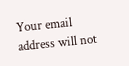Your email address will not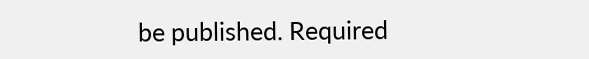be published. Required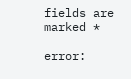fields are marked *

error: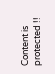Content is protected !!